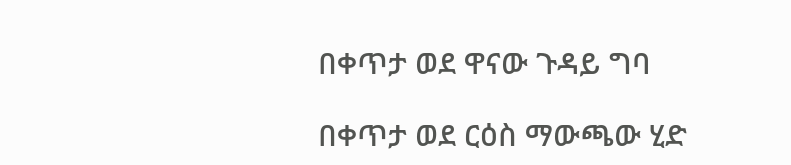በቀጥታ ወደ ዋናው ጉዳይ ግባ

በቀጥታ ወደ ርዕስ ማውጫው ሂድ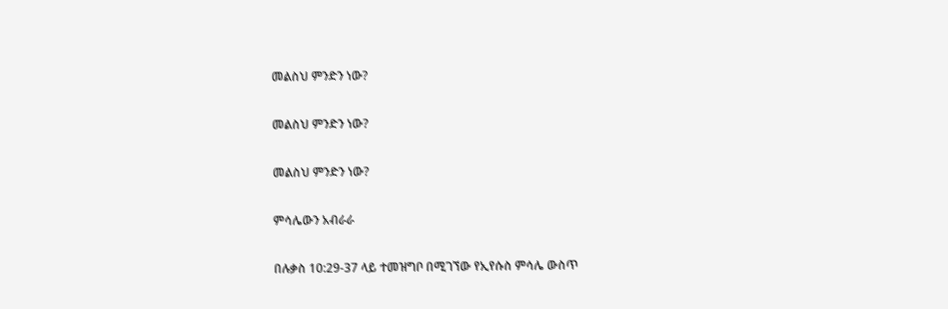መልስህ ምንድን ነው?

መልስህ ምንድን ነው?

መልስህ ምንድን ነው?

ምሳሌውን አብራራ

በሉቃስ 10:29-37 ላይ ተመዝግቦ በሚገኘው የኢየሱስ ምሳሌ ውስጥ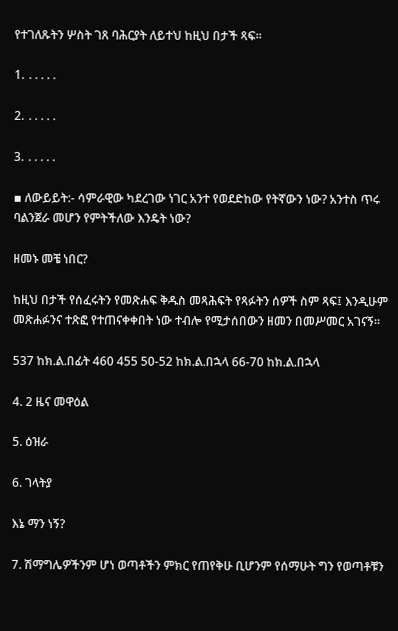የተገለጹትን ሦስት ገጸ ባሕርያት ለይተህ ከዚህ በታች ጻፍ።

1. ․․․․․

2. ․․․․․

3. ․․․․․

▪ ለውይይት:- ሳምራዊው ካደረገው ነገር አንተ የወደድከው የትኛውን ነው? አንተስ ጥሩ ባልንጀራ መሆን የምትችለው እንዴት ነው?

ዘመኑ መቼ ነበር?

ከዚህ በታች የሰፈሩትን የመጽሐፍ ቅዱስ መጻሕፍት የጻፉትን ሰዎች ስም ጻፍ፤ እንዲሁም መጽሐፉንና ተጽፎ የተጠናቀቀበት ነው ተብሎ የሚታሰበውን ዘመን በመሥመር አገናኝ።

537 ከክ.ል.በፊት 460 455 50-52 ከክ.ል.በኋላ 66-70 ከክ.ል.በኋላ

4. 2 ዜና መዋዕል

5. ዕዝራ

6. ገላትያ

እኔ ማን ነኝ?

7. ሽማግሌዎችንም ሆነ ወጣቶችን ምክር የጠየቅሁ ቢሆንም የሰማሁት ግን የወጣቶቹን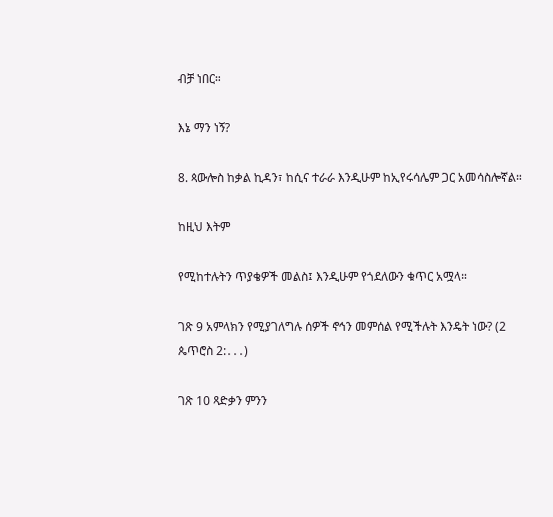ብቻ ነበር።

እኔ ማን ነኝ?

8. ጳውሎስ ከቃል ኪዳን፣ ከሲና ተራራ እንዲሁም ከኢየሩሳሌም ጋር አመሳስሎኛል።

ከዚህ እትም

የሚከተሉትን ጥያቄዎች መልስ፤ እንዲሁም የጎደለውን ቁጥር አሟላ።

ገጽ 9 አምላክን የሚያገለግሉ ሰዎች ኖኅን መምሰል የሚችሉት እንዴት ነው? (2 ጴጥሮስ 2:․․․)

ገጽ 10 ጻድቃን ምንን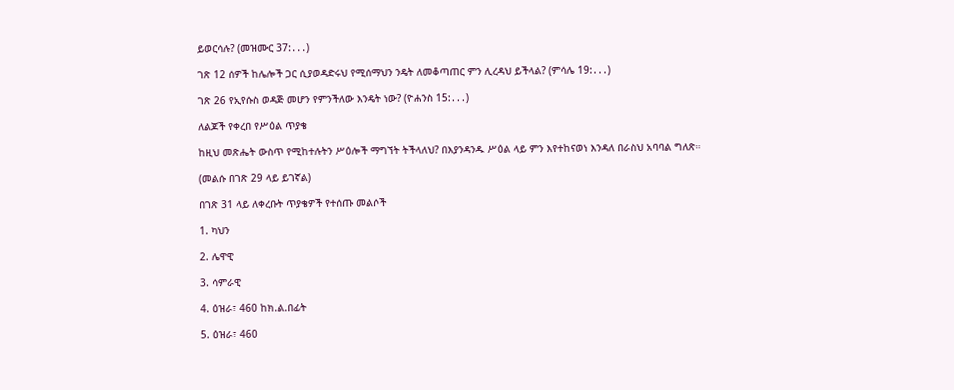ይወርሳሉ? (መዝሙር 37:․․․)

ገጽ 12 ሰዎች ከሌሎች ጋር ሲያወዳድሩህ የሚሰማህን ንዴት ለመቆጣጠር ምን ሊረዳህ ይችላል? (ምሳሌ 19:․․․)

ገጽ 26 የኢየሱስ ወዳጅ መሆን የምንችለው እንዴት ነው? (ዮሐንስ 15:․․․)

ለልጆች የቀረበ የሥዕል ጥያቄ

ከዚህ መጽሔት ውስጥ የሚከተሉትን ሥዕሎች ማግኘት ትችላለህ? በእያንዳንዱ ሥዕል ላይ ምን እየተከናወነ እንዳለ በራስህ አባባል ግለጽ።

(መልሱ በገጽ 29 ላይ ይገኛል)

በገጽ 31 ላይ ለቀረቡት ጥያቄዎች የተሰጡ መልሶች

1. ካህን

2. ሌዋዊ

3. ሳምራዊ

4. ዕዝራ፣ 460 ከክ.ል.በፊት

5. ዕዝራ፣ 460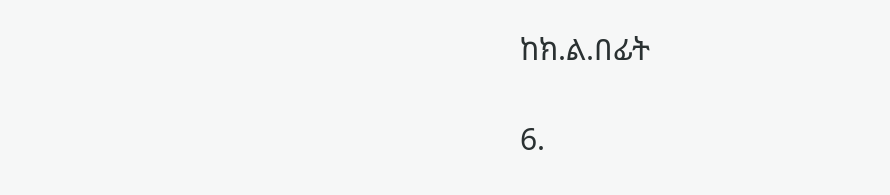ከክ.ል.በፊት

6.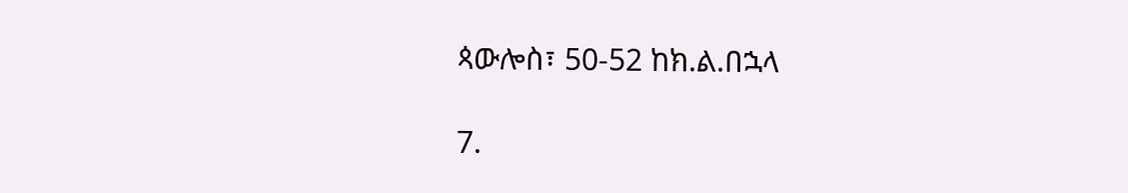ጳውሎስ፣ 50-52 ከክ.ል.በኋላ

7.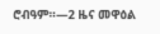ሮብዓም።—2 ዜና መዋዕል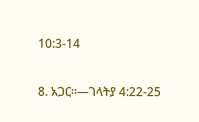10:3-14

8. አጋር።—ገላትያ 4:22-25